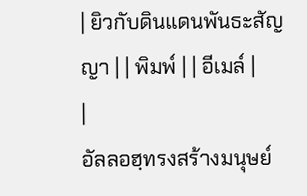| ยิวกับดินแดนพันธะสัญญา | | พิมพ์ | | อีเมล์ |
|
อัลลอฮฺทรงสร้างมนุษย์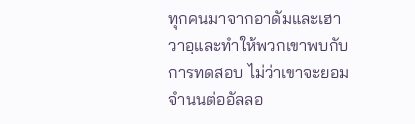ทุกคนมาจากอาดัมและเฮาวาอฺและทำให้พวกเขาพบกับการทดสอบ ไม่ว่าเขาจะยอมจำนนต่ออัลลอ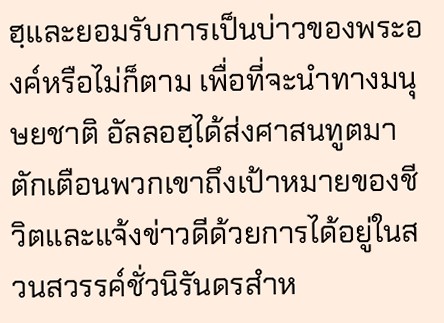ฮฺและยอมรับการเป็นบ่าวของพระองค์หรือไม่ก็ตาม เพื่อที่จะนำทางมนุษยชาติ อัลลอฮฺได้ส่งศาสนทูตมาตักเตือนพวกเขาถึงเป้าหมายของชีวิตและแจ้งข่าวดีด้วยการได้อยู่ในสวนสวรรค์ชั่วนิรันดรสำห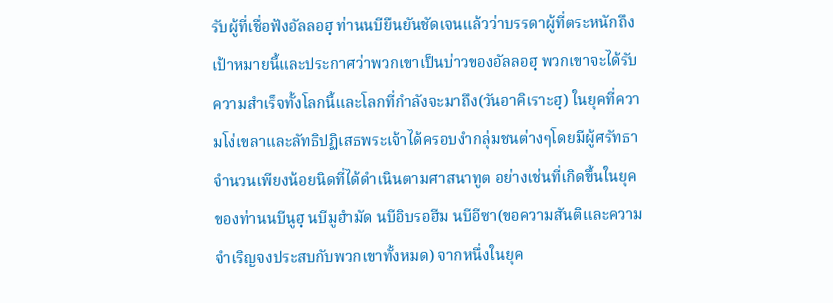รับผู้ที่เชื่อฟังอัลลอฮฺ ท่านนบียืนยันชัดเจนแล้วว่าบรรดาผู้ที่ตระหนักถึงเป้าหมายนี้และประกาศว่าพวกเขาเป็นบ่าวของอัลลอฮฺ พวกเขาจะได้รับความสำเร็จทั้งโลกนี้และโลกที่กำลังจะมาถึง(วันอาคิเราะฮฺ) ในยุคที่ความโง่เขลาและลัทธิปฏิเสธพระเจ้าได้ครอบงำกลุ่มชนต่างๆโดยมีผู้ศรัทธาจำนวนเพียงน้อยนิดที่ได้ดำเนินตามศาสนาทูต อย่างเช่นที่เกิดขึ้นในยุคของท่านนบีนูฮฺ นบีมูฮำมัด นบีอิบรอฮีม นบีอีซา(ขอความสันติและความจำเริญจงประสบกับพวกเขาทั้งหมด) จากหนึ่งในยุค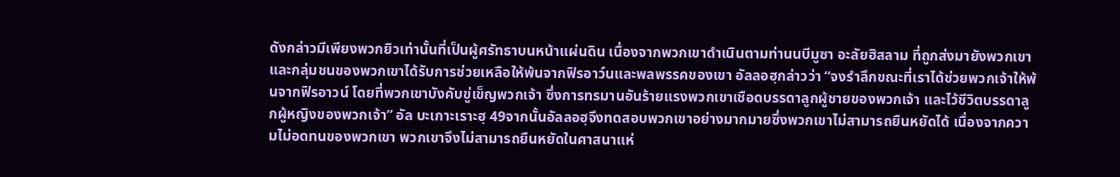ดังกล่าวมีเพียงพวกยิวเท่านั้นที่เป็นผู้ศรัทธาบนหน้าแผ่นดิน เนื่องจากพวกเขาดำเนินตามท่านนบีมูซา อะลัยฮิสลาม ที่ถูกส่งมายังพวกเขาและกลุ่มชนของพวกเขาได้รับการช่วยเหลือให้พ้นจากฟิรอาว์นและพลพรรคของเขา อัลลอฮฺกล่าวว่า “จงรำลึกขณะที่เราได้ช่วยพวกเจ้าให้พ้นจากฟิรอาวน์ โดยที่พวกเขาบังคับขู่เข็ญพวกเจ้า ซึ่งการทรมานอันร้ายแรงพวกเขาเชือดบรรดาลูกผู้ชายของพวกเจ้า และไว้ชีวิตบรรดาลูกผู้หญิงของพวกเจ้า” อัล บะเกาะเราะฮฺ 49จากนั้นอัลลอฮฺจึงทดสอบพวกเขาอย่างมากมายซึ่งพวกเขาไม่สามารถยืนหยัดได้ เนื่องจากความไม่อดทนของพวกเขา พวกเขาจึงไม่สามารถยืนหยัดในศาสนาแห่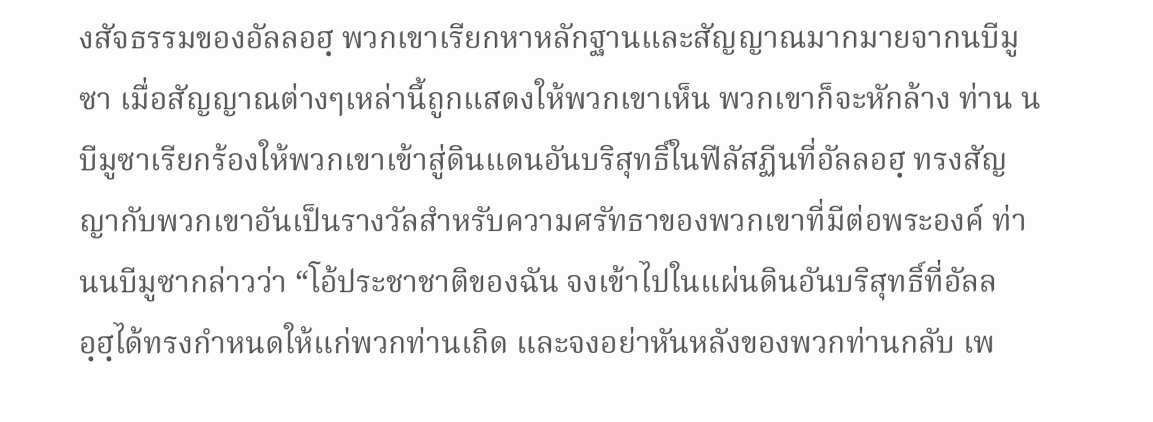งสัจธรรมของอัลลอฮฺ พวกเขาเรียกหาหลักฐานและสัญญาณมากมายจากนบีมูซา เมื่อสัญญาณต่างๆเหล่านี้ถูกแสดงให้พวกเขาเห็น พวกเขาก็จะหักล้าง ท่าน นบีมูซาเรียกร้องให้พวกเขาเข้าสู่ดินแดนอันบริสุทธิ์ในฟีลัสฏีนที่อัลลอฮฺ ทรงสัญญากับพวกเขาอันเป็นรางวัลสำหรับความศรัทธาของพวกเขาที่มีต่อพระองค์ ท่านนบีมูซากล่าวว่า “โอ้ประชาชาติของฉัน จงเข้าไปในแผ่นดินอันบริสุทธิ์ที่อัลลอฺฮฺได้ทรงกำหนดให้แก่พวกท่านเถิด และจงอย่าหันหลังของพวกท่านกลับ เพ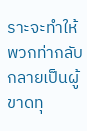ราะจะทำให้พวกท่ากลับกลายเป็นผู้ขาดทุ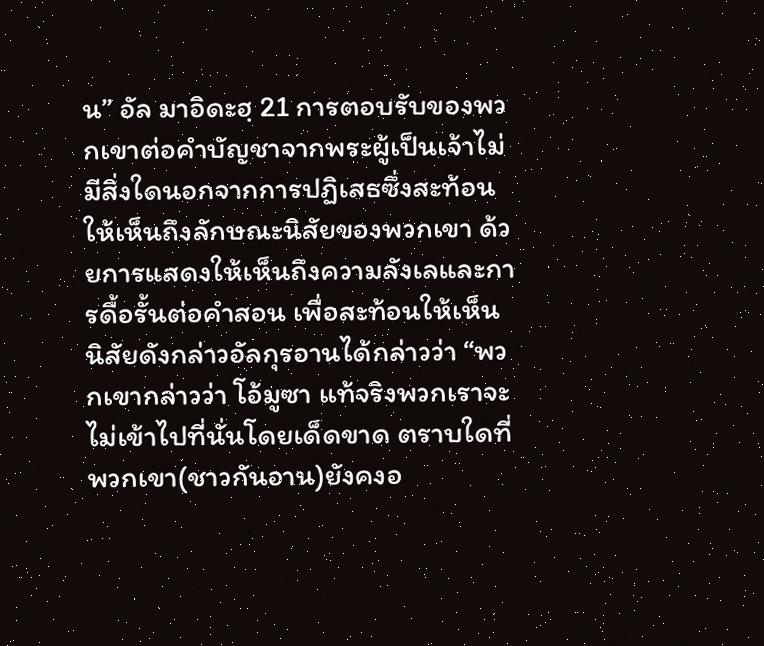น” อัล มาอิดะฮฺ 21 การตอบรับของพวกเขาต่อคำบัญชาจากพระผู้เป็นเจ้าไม่มีสิ่งใดนอกจากการปฏิเสธซึ่งสะท้อนให้เห็นถึงลักษณะนิสัยของพวกเขา ด้วยการแสดงให้เห็นถึงความลังเลและการดื้อรั้นต่อคำสอน เพื่อสะท้อนให้เห็นนิสัยดังกล่าวอัลกุรอานได้กล่าวว่า “พวกเขากล่าวว่า โอ้มูซา แท้จริงพวกเราจะไม่เข้าไปที่นั่นโดยเด็ดขาด ตราบใดที่พวกเขา(ชาวกันอาน)ยังคงอ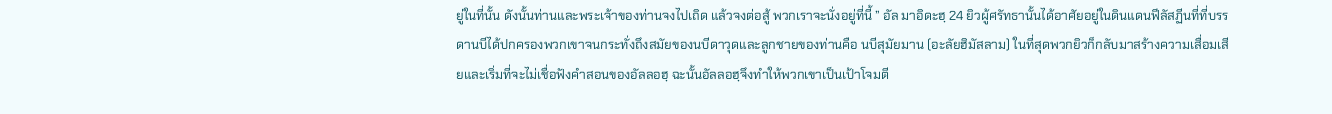ยู่ในที่นั้น ดังนั้นท่านและพระเจ้าของท่านจงไปเถิด แล้วจงต่อสู้ พวกเราจะนั่งอยู่ที่นี้ ” อัล มาอิดะฮฺ 24 ยิวผู้ศรัทธานั้นได้อาศัยอยู่ในดินแดนฟีลัสฏีนที่ที่บรรดานบีได้ปกครองพวกเขาจนกระทั่งถึงสมัยของนบีดาวุดและลูกชายของท่านคือ นบีสุมัยมาน (อะลัยฮิมัสลาม) ในที่สุดพวกยิวก็กลับมาสร้างความเสื่อมเสียและเริ่มที่จะไม่เชื่อฟังคำสอนของอัลลอฮฺ ฉะนั้นอัลลอฮฺจึงทำให้พวกเขาเป็นเป้าโจมตี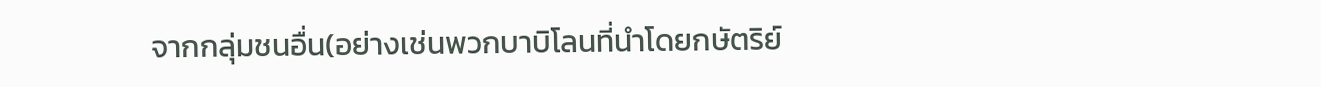จากกลุ่มชนอื่น(อย่างเช่นพวกบาบิโลนที่นำโดยกษัตริย์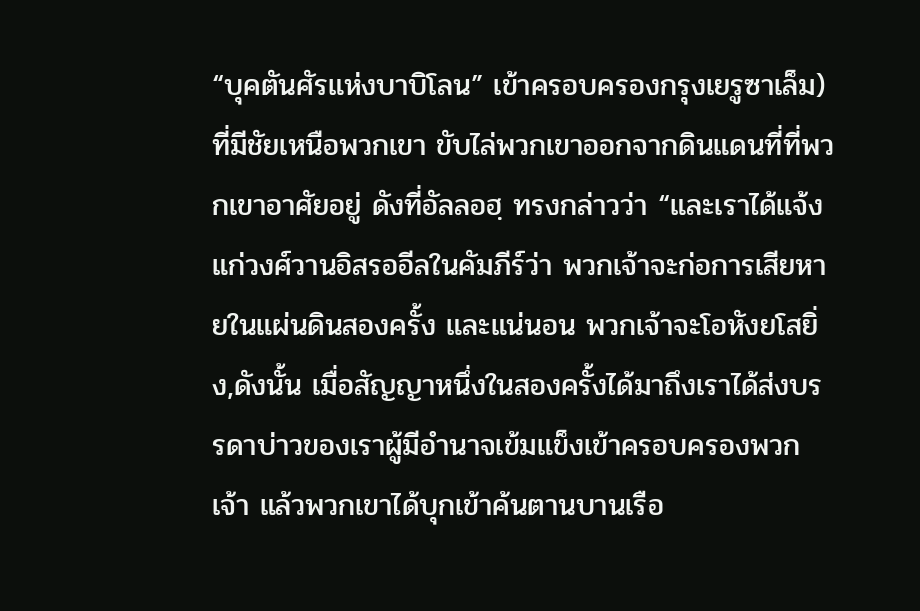“บุคตันศัรแห่งบาบิโลน” เข้าครอบครองกรุงเยรูซาเล็ม)ที่มีชัยเหนือพวกเขา ขับไล่พวกเขาออกจากดินแดนที่ที่พวกเขาอาศัยอยู่ ดังที่อัลลอฮฺ ทรงกล่าวว่า “และเราได้แจ้งแก่วงศ์วานอิสรออีลในคัมภีร์ว่า พวกเจ้าจะก่อการเสียหายในแผ่นดินสองครั้ง และแน่นอน พวกเจ้าจะโอหังยโสยิ่ง,ดังนั้น เมื่อสัญญาหนึ่งในสองครั้งได้มาถึงเราได้ส่งบรรดาบ่าวของเราผู้มีอำนาจเข้มแข็งเข้าครอบครองพวกเจ้า แล้วพวกเขาได้บุกเข้าค้นตานบานเรือ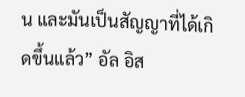น และมันเป็นสัญญาที่ได้เกิดขึ้นแล้ว” อัล อิส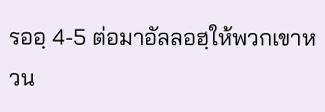รออฺ 4-5 ต่อมาอัลลอฮฺให้พวกเขาหวน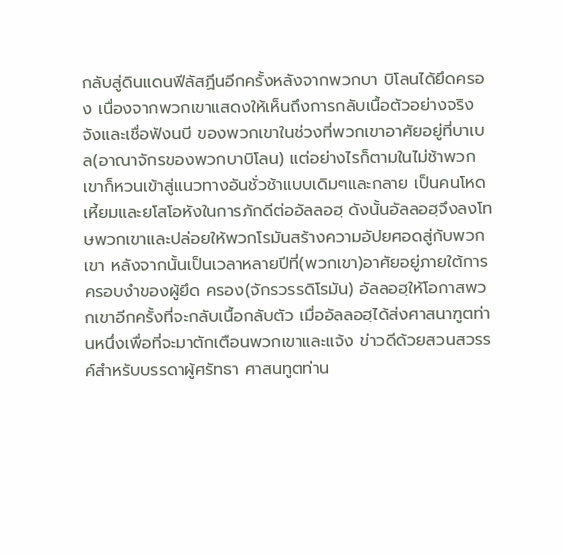กลับสู่ดินแดนฟีลัสฏีนอีกครั้งหลังจากพวกบา บิโลนได้ยึดครอง เนื่องจากพวกเขาแสดงให้เห็นถึงการกลับเนื้อตัวอย่างจริงจังและเชื่อฟังนบี ของพวกเขาในช่วงที่พวกเขาอาศัยอยู่ที่บาเบล(อาณาจักรของพวกบาบิโลน) แต่อย่างไรก็ตามในไม่ช้าพวกเขาก็หวนเข้าสู่แนวทางอันชั่วช้าแบบเดิมๆและกลาย เป็นคนโหดเหี้ยมและยโสโอหังในการภักดีต่ออัลลอฮฺ ดังนั้นอัลลอฮฺจึงลงโทษพวกเขาและปล่อยให้พวกโรมันสร้างความอัปยศอดสู่กับพวก เขา หลังจากนั้นเป็นเวลาหลายปีที่(พวกเขา)อาศัยอยู่ภายใต้การครอบงำของผู้ยึด ครอง(จักรวรรดิโรมัน) อัลลอฮฺให้โอกาสพวกเขาอีกครั้งที่จะกลับเนื้อกลับตัว เมื่ออัลลอฮฺได้ส่งศาสนาฑูตท่านหนึ่งเพื่อที่จะมาตักเตือนพวกเขาและแจ้ง ข่าวดีด้วยสวนสวรรค์สำหรับบรรดาผู้ศรัทธา ศาสนทูตท่าน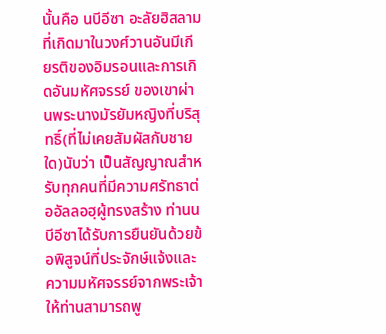นั้นคือ นบีอีซา อะลัยฮิสลามที่เกิดมาในวงศ์วานอันมีเกียรติของอิมรอนและการเกิดอันมหัศจรรย์ ของเขาผ่านพระนางมัรยัมหญิงที่บริสุทธิ์(ที่ไม่เคยสัมผัสกับชายใด)นับว่า เป็นสัญญาณสำหรับทุกคนที่มีความศรัทธาต่ออัลลอฮฺผู้ทรงสร้าง ท่านนบีอีซาได้รับการยืนยันด้วยข้อพิสูจน์ที่ประจักษ์แจ้งและความมหัศจรรย์จากพระเจ้า ให้ท่านสามารถพู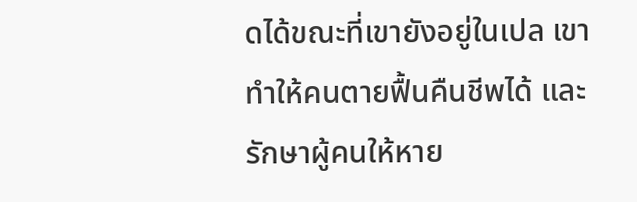ดได้ขณะที่เขายังอยู่ในเปล เขาทำให้คนตายฟื้นคืนชีพได้ และรักษาผู้คนให้หาย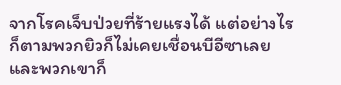จากโรคเจ็บป่วยที่ร้ายแรงได้ แต่อย่างไรก็ตามพวกยิวก็ไม่เคยเชื่อนบีอีซาเลย และพวกเขาก็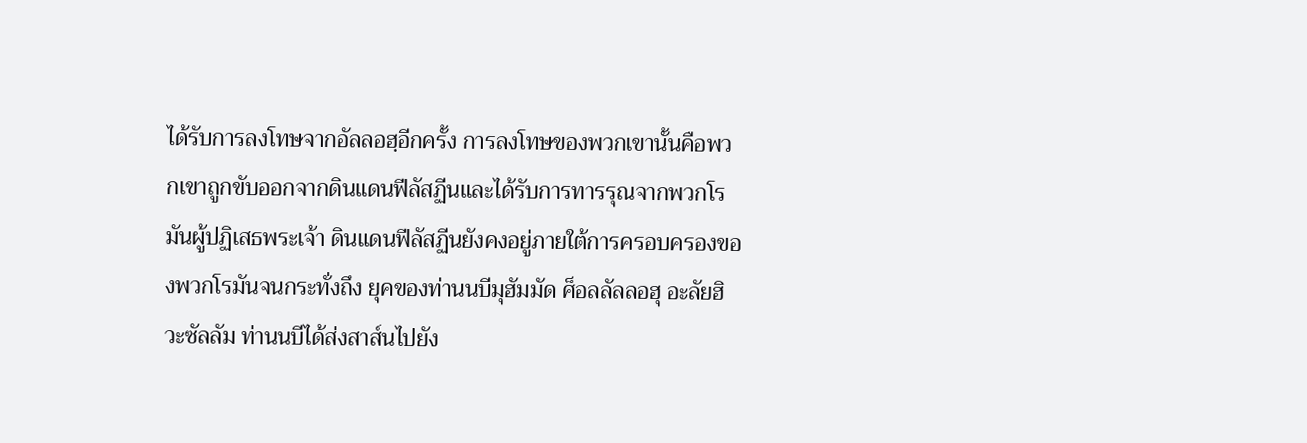ได้รับการลงโทษจากอัลลอฮฺอีกครั้ง การลงโทษของพวกเขานั้นคือพวกเขาถูกขับออกจากดินแดนฟีลัสฏีนและได้รับการทารรุณจากพวกโรมันผู้ปฏิเสธพระเจ้า ดินแดนฟีลัสฏีนยังคงอยู่ภายใต้การครอบครองของพวกโรมันจนกระทั่งถึง ยุคของท่านนบีมุฮัมมัด ศ็อลลัลลอฮุ อะลัยฮิวะซัลลัม ท่านนบีได้ส่งสาส์นไปยัง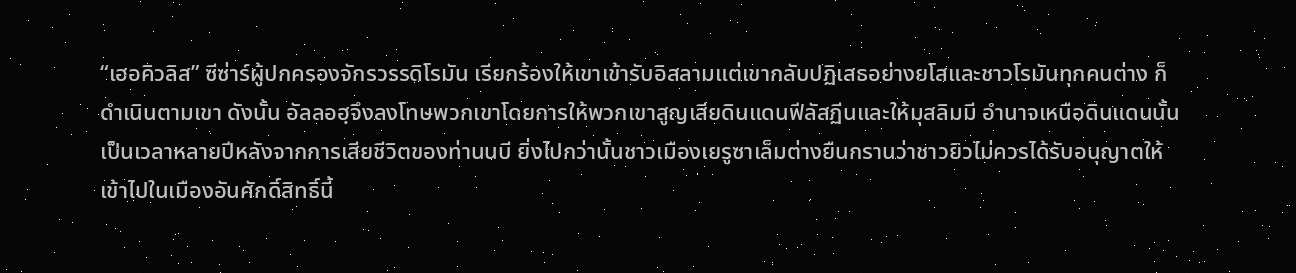“เฮอคิวลิส” ซีซ่าร์ผู้ปกครองจักรวรรดิโรมัน เรียกร้องให้เขาเข้ารับอิสลามแต่เขากลับปฏิเสธอย่างยโสและชาวโรมันทุกคนต่าง ก็ดำเนินตามเขา ดังนั้น อัลลอฮฺจึงลงโทษพวกเขาโดยการให้พวกเขาสูญเสียดินแดนฟีลัสฏีนและให้มุสลิมมี อำนาจเหนือดินแดนนั้นเป็นเวลาหลายปีหลังจากการเสียชีวิตของท่านนบี ยิ่งไปกว่านั้นชาวเมืองเยรูซาเล็มต่างยืนกรานว่าชาวยิวไม่ควรได้รับอนุญาตให้เข้าไปในเมืองอันศักดิ์สิทธิ์นี้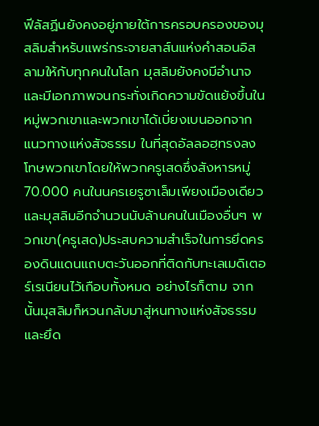ฟีลัสฏีนยังคงอยู่ภายใต้การครอบครองของมุสลิมสำหรับแพร่กระจายสาส์นแห่งคำสอนอิสลามให้กับทุกคนในโลก มุสลิมยังคงมีอำนาจและมีเอกภาพจนกระทั่งเกิดความขัดแย้งขึ้นในหมู่พวกเขาและพวกเขาได้เบี่ยงเบนออกจากแนวทางแห่งสัจธรรม ในที่สุดอัลลอฮฺทรงลงโทษพวกเขาโดยให้พวกครูเสดซึ่งสังหารหมู่ 70.000 คนในนครเยรูซาเล็มเพียงเมืองเดียวและมุสลิมอีกจำนวนนับล้านคนในเมืองอื่นๆ พวกเขา(ครูเสด)ประสบความสำเร็จในการยึดครองดินแดนแถบตะวันออกที่ติดกับทะเลเมดิเตอร์เรเนียนไว้เกือบทั้งหมด อย่างไรก็ตาม จากนั้นมุสลิมก็หวนกลับมาสู่หนทางแห่งสัจธรรมและยึด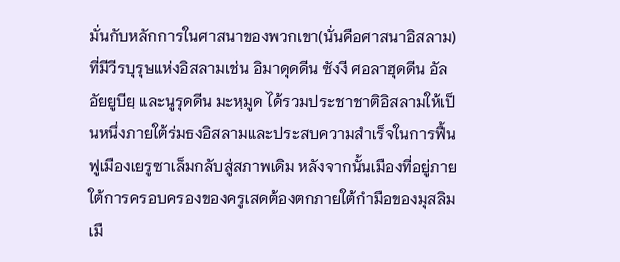มั่นกับหลักการในศาสนาของพวกเขา(นั่นคือศาสนาอิสลาม) ที่มีวีรบุรุษแห่งอิสลามเช่น อิมาดุดดีน ซังงี ศอลาฮุดดีน อัล อัยยูบียฺ และนูรุดดีน มะหฺมูด ได้รวมประชาชาติอิสลามให้เป็นหนึ่งภายใต้ร่มธงอิสลามและประสบความสำเร็จในการฟื้นฟูเมืองเยรูซาเล็มกลับสู่สภาพเดิม หลังจากนั้นเมืองที่อยู่ภายใต้การครอบครองของครูเสดต้องตกภายใต้กำมือของมุสลิมเมื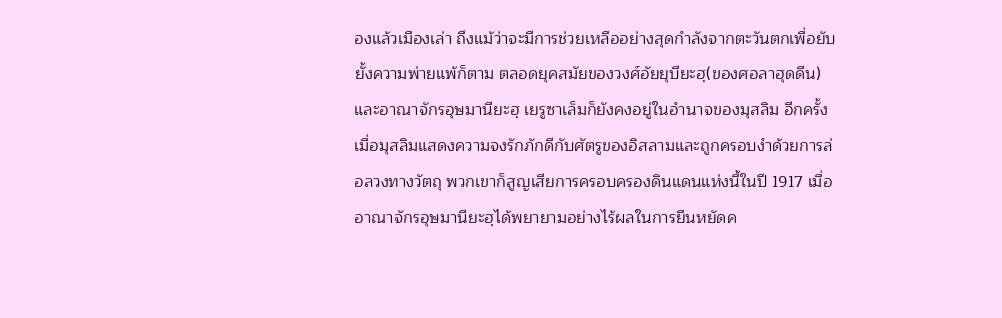องแล้วเมืองเล่า ถึงแม้ว่าจะมีการช่วยเหลืออย่างสุดกำลังจากตะวันตกเพื่อยับยั้งความพ่ายแพ้ก็ตาม ตลอดยุคสมัยของวงศ์อัยยุบียะฮฺ(ของศอลาฮุดดีน)และอาณาจักรอุษมานียะฮฺ เยรูซาเล็มก็ยังคงอยู่ในอำนาจของมุสลิม อีกครั้งเมื่อมุสลิมแสดงความจงรักภักดีกับศัตรูของอิสลามและถูกครอบงำด้วยการล่อลวงทางวัตถุ พวกเขาก็สูญเสียการครอบครองดินแดนแห่งนี้ในปี 1917 เมื่อ อาณาจักรอุษมานียะฮฺได้พยายามอย่างไร้ผลในการยืนหยัดค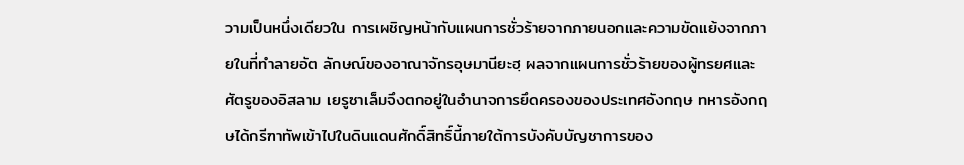วามเป็นหนึ่งเดียวใน การเผชิญหน้ากับแผนการชั่วร้ายจากภายนอกและความขัดแย้งจากภายในที่ทำลายอัต ลักษณ์ของอาณาจักรอุษมานียะฮฺ ผลจากแผนการชั่วร้ายของผู้ทรยศและศัตรูของอิสลาม เยรูซาเล็มจึงตกอยู่ในอำนาจการยึดครองของประเทศอังกฤษ ทหารอังกฤษได้กรีฑาทัพเข้าไปในดินแดนศักดิ์สิทธิ์นี้ภายใต้การบังคับบัญชาการของ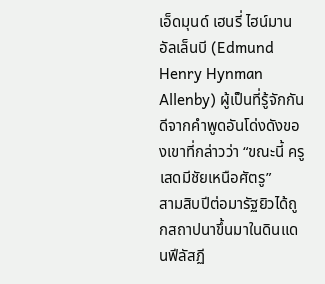เอ็ดมุนด์ เฮนรี่ ไฮน์มาน อัลเล็นบี (Edmund Henry Hynman Allenby) ผู้เป็นที่รู้จักกันดีจากคำพูดอันโด่งดังของเขาที่กล่าวว่า “ขณะนี้ ครูเสดมีชัยเหนือศัตรู”
สามสิบปีต่อมารัฐยิวได้ถูกสถาปนาขึ้นมาในดินแดนฟีลัสฏี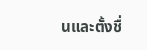นและตั้งชื่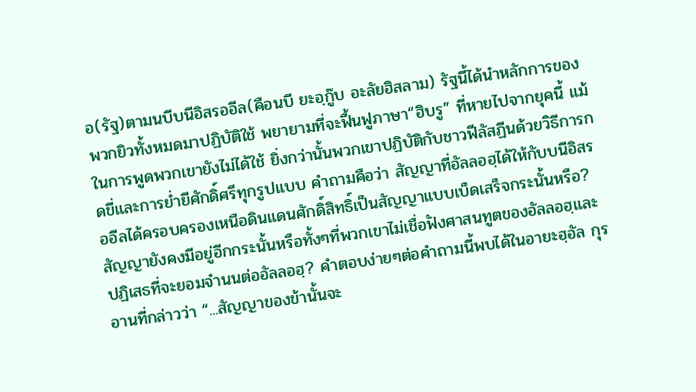อ(รัฐ)ตามนบีบนีอิสรออีล(คือนบี ยะอฺกู๊บ อะลัยฮิสลาม) รัฐนี้ได้นำหลักการของพวกยิวทั้งหมดมาปฏิบัติใช้ พยายามที่จะฟื้นฟูภาษา“ฮิบรู” ที่หายไปจากยุคนี้ แม้ในการพูดพวกเขายังไม่ได้ใช้ ยิ่งกว่านั้นพวกเขาปฏิบัติกับชาวฟีลัสฏีนด้วยวิธีการกดขี่และการย่ำยีศักดิ์ศรีทุกรูปแบบ คำถามคือว่า สัญญาที่อัลลอฮฺได้ให้กับบนีอิสรออีลได้ครอบครองเหนือดินแดนศักดิ์สิทธิ์เป็นสัญญาแบบเบ็ดเสร็จกระนั้นหรือ? สัญญายังคงมีอยู่อีกกระนั้นหรือทั้งๆที่พวกเขาไม่เชื่อฟังศาสนทูตของอัลลอฮฺและปฏิเสธที่จะยอมจำนนต่ออัลลอฮฺ? คำตอบง่ายๆต่อคำถามนี้พบได้ในอายะฮฺอัล กุรอานที่กล่าวว่า “...สัญญาของข้านั้นจะ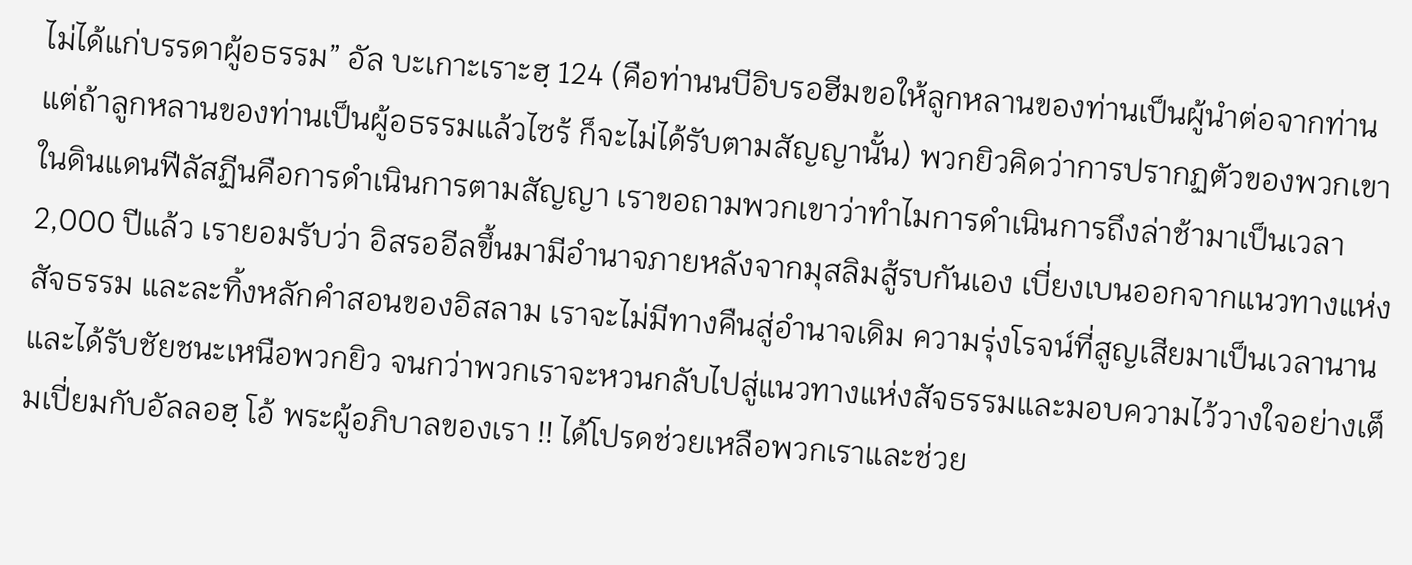ไม่ได้แก่บรรดาผู้อธรรม” อัล บะเกาะเราะฮฺ 124 (คือท่านนบีอิบรอฮีมขอให้ลูกหลานของท่านเป็นผู้นำต่อจากท่าน แต่ถ้าลูกหลานของท่านเป็นผู้อธรรมแล้วไซร้ ก็จะไม่ได้รับตามสัญญานั้น) พวกยิวคิดว่าการปรากฏตัวของพวกเขาในดินแดนฟีลัสฏีนคือการดำเนินการตามสัญญา เราขอถามพวกเขาว่าทำไมการดำเนินการถึงล่าช้ามาเป็นเวลา 2,000 ปีแล้ว เรายอมรับว่า อิสรออีลขึ้นมามีอำนาจภายหลังจากมุสลิมสู้รบกันเอง เบี่ยงเบนออกจากแนวทางแห่งสัจธรรม และละทิ้งหลักคำสอนของอิสลาม เราจะไม่มีทางคืนสู่อำนาจเดิม ความรุ่งโรจน์ที่สูญเสียมาเป็นเวลานาน และได้รับชัยชนะเหนือพวกยิว จนกว่าพวกเราจะหวนกลับไปสู่แนวทางแห่งสัจธรรมและมอบความไว้วางใจอย่างเต็มเปี่ยมกับอัลลอฮฺ โอ้ พระผู้อภิบาลของเรา !! ได้โปรดช่วยเหลือพวกเราและช่วย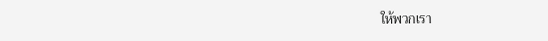ให้พวกเรา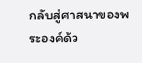กลับสู่ศาสนาของพระองค์ด้ว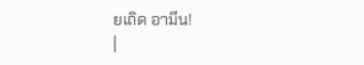ยเถิด อามีน!
|